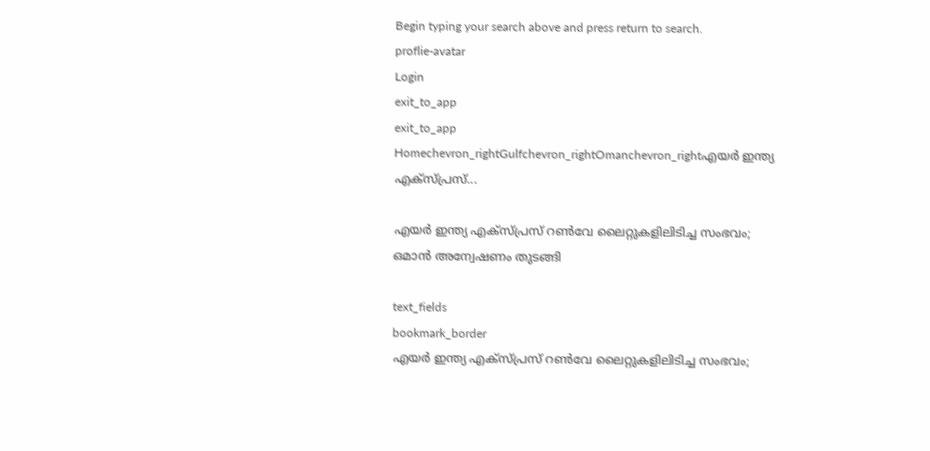Begin typing your search above and press return to search.
proflie-avatar
Login
exit_to_app
exit_to_app
Homechevron_rightGulfchevron_rightOmanchevron_rightഎയർ ഇന്ത്യ എക്സ്പ്രസ്...

എയർ ഇന്ത്യ എക്സ്പ്രസ് റൺവേ ലൈറ്റുകളിലിടിച്ച സംഭവം; ഒമാൻ അന്വേഷണം തുടങ്ങി

text_fields
bookmark_border
എയർ ഇന്ത്യ എക്സ്പ്രസ് റൺവേ ലൈറ്റുകളിലിടിച്ച സംഭവം;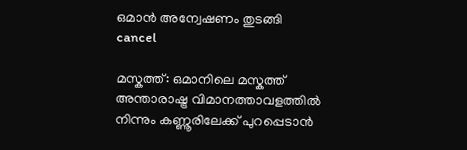ഒമാൻ അന്വേഷണം തുടങ്ങി
cancel

മസ്കത്ത്: ഒമാനിലെ മസ്കത്ത് അന്താരാഷ്ട്ര വിമാനത്താവളത്തിൽ നിന്നും കണ്ണൂരിലേക്ക് പുറപ്പെടാൻ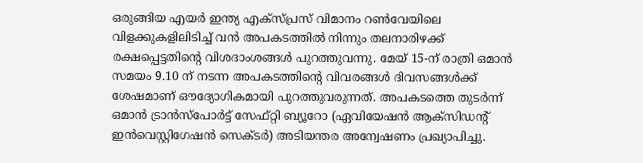ഒരുങ്ങിയ എയർ ഇന്ത്യ എക്സ്പ്രസ് വിമാനം റൺവേയിലെ വിളക്കുകളിലിടിച്ച് വൻ അപകടത്തിൽ നിന്നും തലനാരിഴക്ക് രക്ഷപ്പെട്ടതിന്റെ വിശദാംശങ്ങൾ പുറത്തുവന്നു. മേയ് 15-ന് രാത്രി ഒമാൻ സമയം 9.10 ന് നടന്ന അപകടത്തിന്റെ വിവരങ്ങൾ ദിവസങ്ങൾക്ക് ശേഷമാണ് ഔദ്യോഗികമായി പുറത്തുവരുന്നത്. അപകടത്തെ തുടർന്ന് ഒമാൻ ട്രാൻസ്‌പോർട്ട് സേഫ്റ്റി ബ്യൂറോ (ഏവിയേഷൻ ആക്സിഡന്റ് ഇൻവെസ്റ്റിഗേഷൻ സെക്ടർ) അടിയന്തര അന്വേഷണം പ്രഖ്യാപിച്ചു.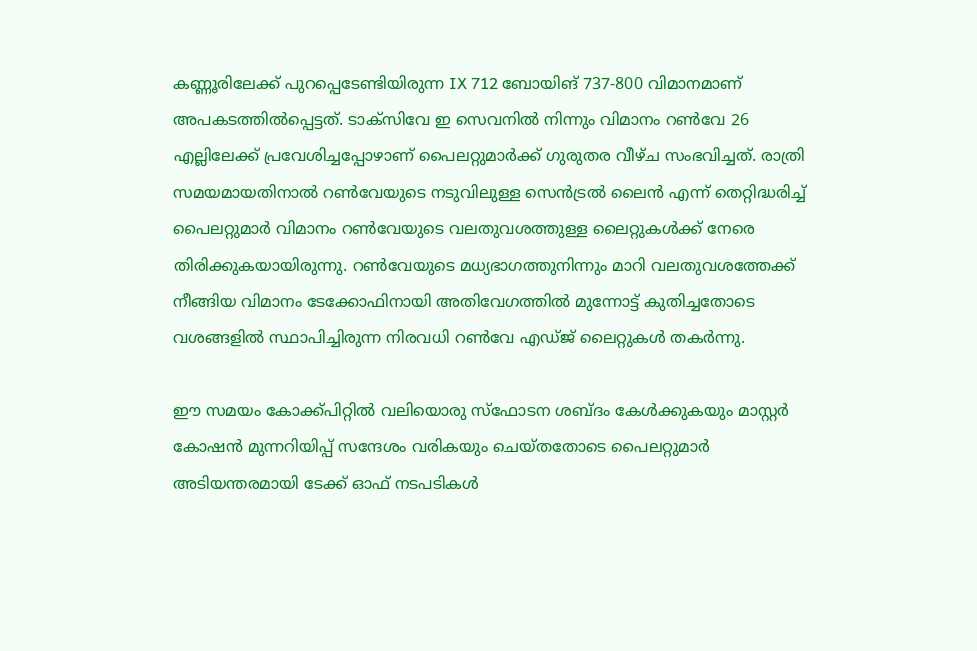കണ്ണൂരിലേക്ക് പുറപ്പെടേണ്ടിയിരുന്ന IX 712 ബോയിങ് 737-800 വിമാനമാണ് അപകടത്തിൽപ്പെട്ടത്. ടാക്സിവേ ഇ സെവനിൽ നിന്നും വിമാനം റൺവേ 26 എല്ലിലേക്ക് പ്രവേശിച്ചപ്പോഴാണ് പൈലറ്റുമാർക്ക് ഗുരുതര വീഴ്ച സംഭവിച്ചത്. രാത്രി സമയമായതിനാൽ റൺവേയുടെ നടുവിലുള്ള സെൻട്രൽ ലൈൻ എന്ന് തെറ്റിദ്ധരിച്ച് പൈലറ്റുമാർ വിമാനം റൺവേയുടെ വലതുവശത്തുള്ള ലൈറ്റുകൾക്ക് നേരെ തിരിക്കുകയായിരുന്നു. റൺവേയുടെ മധ്യഭാഗത്തുനിന്നും മാറി വലതുവശത്തേക്ക് നീങ്ങിയ വിമാനം ടേക്കോഫിനായി അതിവേഗത്തിൽ മുന്നോട്ട് കുതിച്ചതോടെ വശങ്ങളിൽ സ്ഥാപിച്ചിരുന്ന നിരവധി റൺവേ എഡ്ജ് ലൈറ്റുകൾ തകർന്നു.

ഈ സമയം കോക്ക്പിറ്റിൽ വലിയൊരു സ്ഫോടന ശബ്ദം കേൾക്കുകയും മാസ്റ്റർ കോഷൻ മുന്നറിയിപ്പ് സന്ദേശം വരികയും ചെയ്തതോടെ പൈലറ്റുമാർ അടിയന്തരമായി ടേക്ക് ഓഫ് നടപടികൾ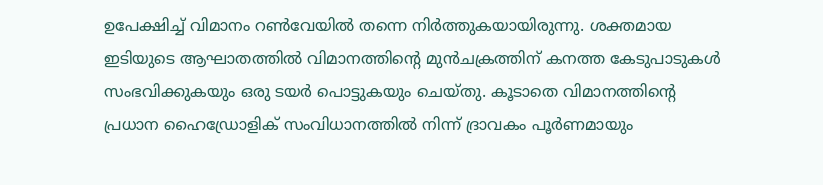ഉപേക്ഷിച്ച് വിമാനം റൺവേയിൽ തന്നെ നിർത്തുകയായിരുന്നു. ശക്തമായ ഇടിയുടെ ആഘാതത്തിൽ വിമാനത്തിന്റെ മുൻചക്രത്തിന് കനത്ത കേടുപാടുകൾ സംഭവിക്കുകയും ഒരു ടയർ പൊട്ടുകയും ചെയ്തു. കൂടാതെ വിമാനത്തിന്റെ പ്രധാന ഹൈഡ്രോളിക് സംവിധാനത്തിൽ നിന്ന് ദ്രാവകം പൂർണമായും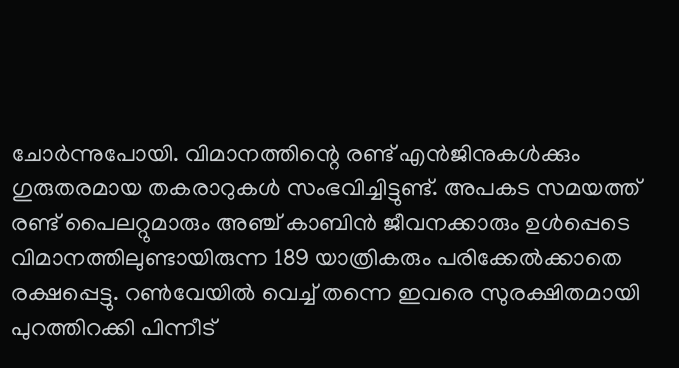ചോർന്നുപോയി. വിമാനത്തിന്റെ രണ്ട് എൻജിനുകൾക്കും ഗുരുതരമായ തകരാറുകൾ സംഭവിച്ചിട്ടുണ്ട്. അപകട സമയത്ത് രണ്ട് പൈലറ്റുമാരും അഞ്ച് കാബിൻ ജീവനക്കാരും ഉൾപ്പെടെ വിമാനത്തിലുണ്ടായിരുന്ന 189 യാത്രികരും പരിക്കേൽക്കാതെ രക്ഷപ്പെട്ടു. റൺവേയിൽ വെച്ച് തന്നെ ഇവരെ സുരക്ഷിതമായി പുറത്തിറക്കി പിന്നീട്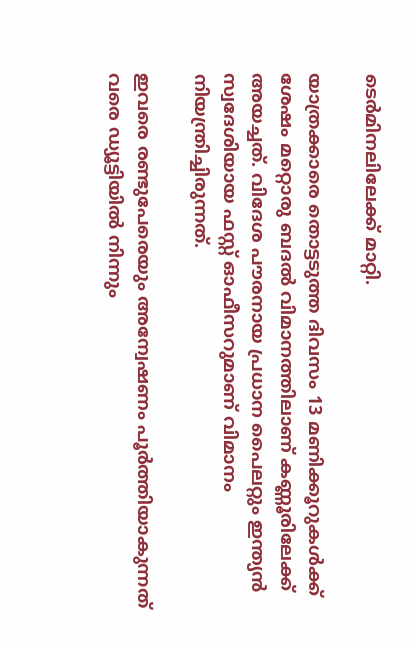ടെർമിനലിലേക്ക് മാറ്റി.

യാത്രക്കാരെ തൊട്ടടുത്ത ദിവസം 13 മണിക്കൂറുകൾക്ക് ശേഷം മറ്റൊരു ബദൽ വിമാനത്തിലാണ് കണ്ണൂരിലേക്ക് അയച്ചത്. വിദേശ പൗരനായ പ്രധാന പൈലറ്റും ഇന്ത്യൻ സ്വദേശിയായ ഫസ്റ്റ് ഓഫീസറുമാണ് വിമാനം നിയന്ത്രിച്ചിരുന്നത്.

ഇവരെ രണ്ടുപേരെയും അന്വേഷണം പൂർത്തിയാകുന്നത് വരെ ഡ്യൂട്ടിയിൽ നിന്നും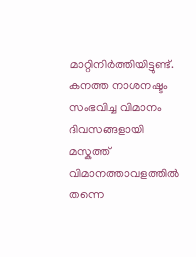മാറ്റിനിർത്തിയിട്ടുണ്ട്. കനത്ത നാശനഷ്ടം സംഭവിച്ച വിമാനം ദിവസങ്ങളായി മസ്കത്ത് വിമാനത്താവളത്തിൽ തന്നെ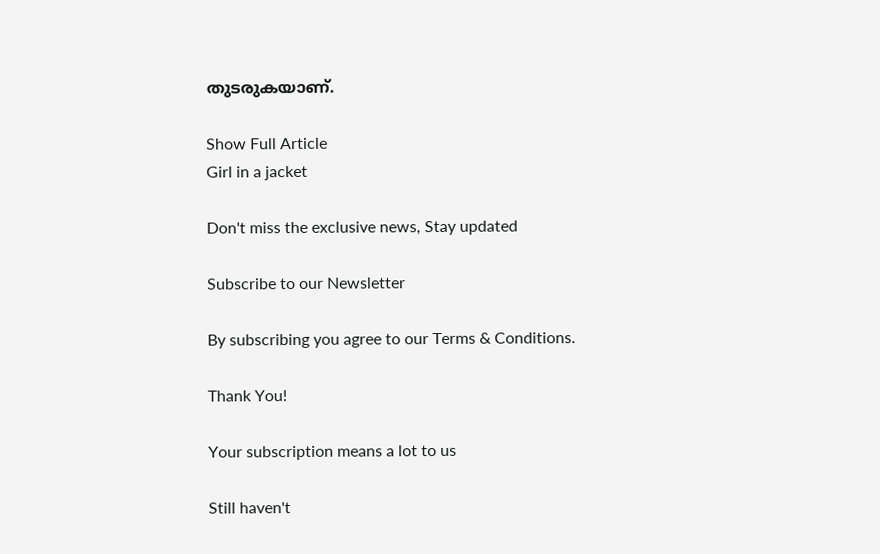തുടരുകയാണ്.

Show Full Article
Girl in a jacket

Don't miss the exclusive news, Stay updated

Subscribe to our Newsletter

By subscribing you agree to our Terms & Conditions.

Thank You!

Your subscription means a lot to us

Still haven't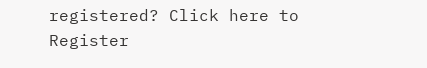registered? Click here to Register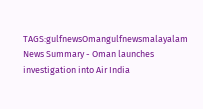TAGS:gulfnewsOmangulfnewsmalayalam
News Summary - Oman launches investigation into Air India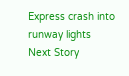Express crash into runway lights
Next Story